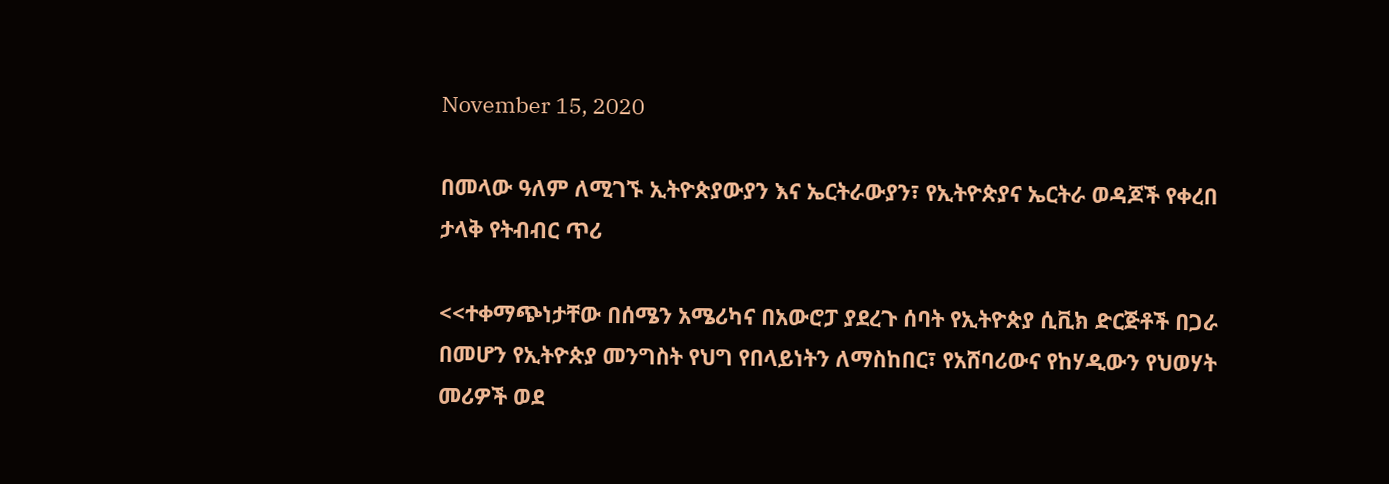November 15, 2020

በመላው ዓለም ለሚገኙ ኢትዮጵያውያን እና ኤርትራውያን፣ የኢትዮጵያና ኤርትራ ወዳጆች የቀረበ  ታላቅ የትብብር ጥሪ

<<ተቀማጭነታቸው በሰሜን አሜሪካና በአውሮፓ ያደረጉ ሰባት የኢትዮጵያ ሲቪክ ድርጅቶች በጋራ በመሆን የኢትዮጵያ መንግስት የህግ የበላይነትን ለማስከበር፣ የአሸባሪውና የከሃዲውን የህወሃት መሪዎች ወደ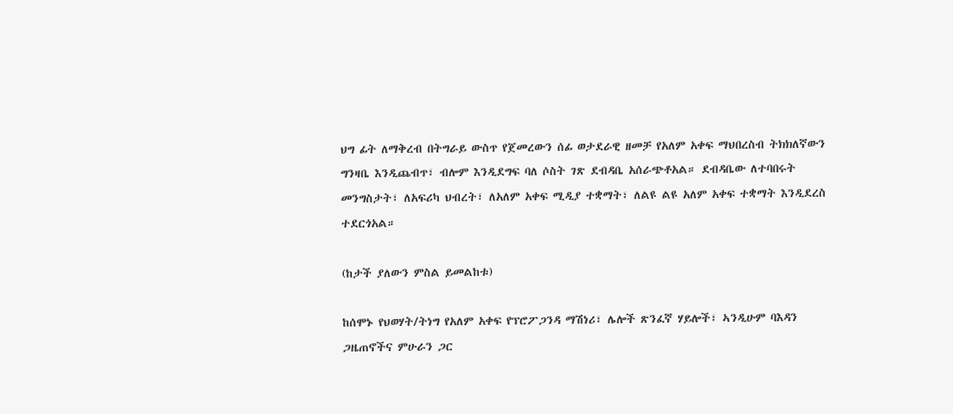ህግ ፊት ለማቅረብ በትግራይ ውስጥ የጀመረውን ሰፊ ወታደራዊ ዘመቻ የአለም አቀፍ ማህበረስብ ትክክለኛውን ግንዛቤ እንዲጨብጥ፣ ብሎም እንዲደግፍ ባለ ሶስት ገጽ ደብዳቤ አሰራጭቶአል። ደብዳቤው ለተባበሩት መንግስታት፣ ለአፍሪካ ህብረት፣ ለአለም አቀፍ ሚዲያ ተቋማት፣ ለልዩ ልዩ አለም አቀፍ ተቋማት እንዲደረስ ተደርጎአል።

(ከታች ያለውን ምስል ይመልከቱ)

ከሰሞኑ የህወሃት/ትነግ የአለም አቀፍ የፕሮፖጋንዳ ማሽነሪ፣ ሌሎች ጽንፈኛ ሃይሎች፣ ኣንዲሁም ባእዳን ጋዜጠኖችና ምሁራን ጋር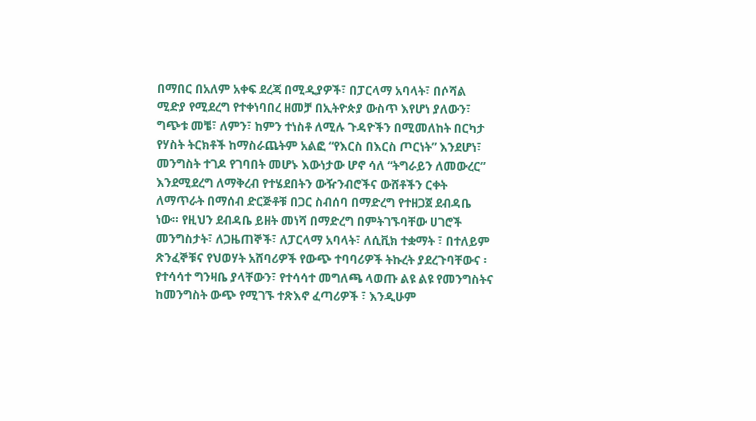በማበር በአለም አቀፍ ደረጃ በሚዲያዎች፣ በፓርላማ አባላት፣ በሶሻል ሚድያ የሚደረግ የተቀነባበረ ዘመቻ በኢትዮጵያ ውስጥ እየሆነ ያለውን፣ ግጭቱ መቼ፣ ለምን፣ ከምን ተነስቶ ለሚሉ ጉዳዮችን በሚመለከት በርካታ የሃስት ትርክቶች ከማስራጨትም አልፎ “የእርስ በእርስ ጦርነት” እንደሆነ፣ መንግስት ተገዶ የገባበት መሆኑ እውነታው ሆኖ ሳለ “ትግራይን ለመውረር” እንደሚደረግ ለማቅረብ የተሄደበትን ውዥንብሮችና ውሸቶችን ርቀት ለማጥራት በማሰብ ድርጅቶቹ በጋር ስብሰባ በማድረግ የተዘጋጀ ደብዳቤ ነው። የዚህን ደብዳቤ ይዘት መነሻ በማድረግ በምትገኙባቸው ሀገሮች መንግስታት፣ ለጋዜጠኞች፣ ለፓርላማ አባላት፣ ለሲቪክ ተቋማት ፣ በተለይም ጽንፈኞቹና የህወሃት አሸባሪዎች የውጭ ተባባሪዎች ትኩረት ያደረጉባቸውና ፡ የተሳሳተ ግንዛቤ ያላቸውን፣ የተሳሳተ መግለጫ ላወጡ ልዩ ልዩ የመንግስትና ከመንግስት ውጭ የሚገኙ ተጽእኖ ፈጣሪዎች ፣ እንዲሁም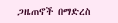ጋዜጠኖች በማድረስ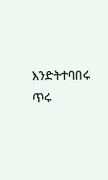እንድትተባበሩ ጥሩ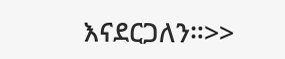እናደርጋለን።>>